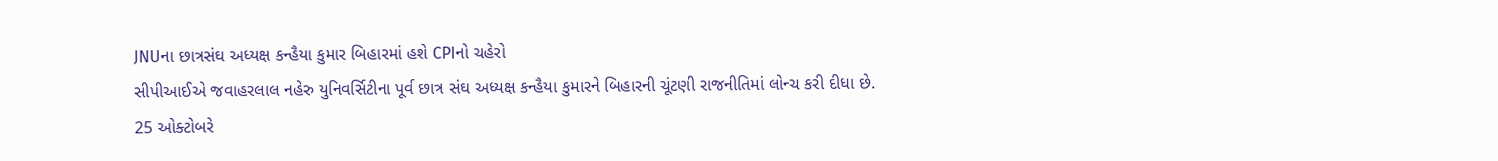JNUના છાત્રસંઘ અધ્યક્ષ કન્હૈયા કુમાર બિહારમાં હશે CPIનો ચહેરો
સીપીઆઈએ જવાહરલાલ નહેરુ યુનિવર્સિટીના પૂર્વ છાત્ર સંઘ અધ્યક્ષ કન્હૈયા કુમારને બિહારની ચૂંટણી રાજનીતિમાં લોન્ચ કરી દીધા છે.
25 ઓક્ટોબરે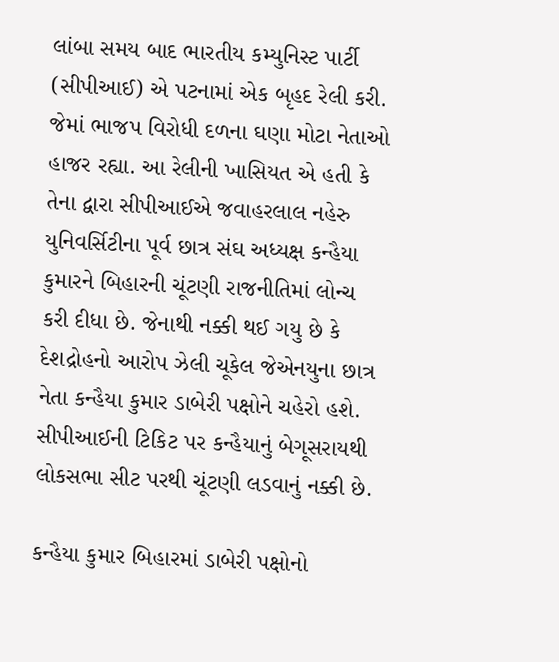લાંબા સમય બાદ ભારતીય કમ્યુનિસ્ટ પાર્ટી (સીપીઆઈ) એ પટનામાં એક બૃહદ રેલી કરી. જેમાં ભાજપ વિરોધી દળના ઘણા મોટા નેતાઓ હાજર રહ્યા. આ રેલીની ખાસિયત એ હતી કે તેના દ્વારા સીપીઆઈએ જવાહરલાલ નહેરુ યુનિવર્સિટીના પૂર્વ છાત્ર સંઘ અધ્યક્ષ કન્હૈયા કુમારને બિહારની ચૂંટણી રાજનીતિમાં લોન્ચ કરી દીધા છે. જેનાથી નક્કી થઈ ગયુ છે કે દેશદ્રોહનો આરોપ ઝેલી ચૂકેલ જેએનયુના છાત્ર નેતા કન્હૈયા કુમાર ડાબેરી પક્ષોને ચહેરો હશે. સીપીઆઈની ટિકિટ પર કન્હૈયાનું બેગૂસરાયથી લોકસભા સીટ પરથી ચૂંટણી લડવાનું નક્કી છે.

કન્હૈયા કુમાર બિહારમાં ડાબેરી પક્ષોનો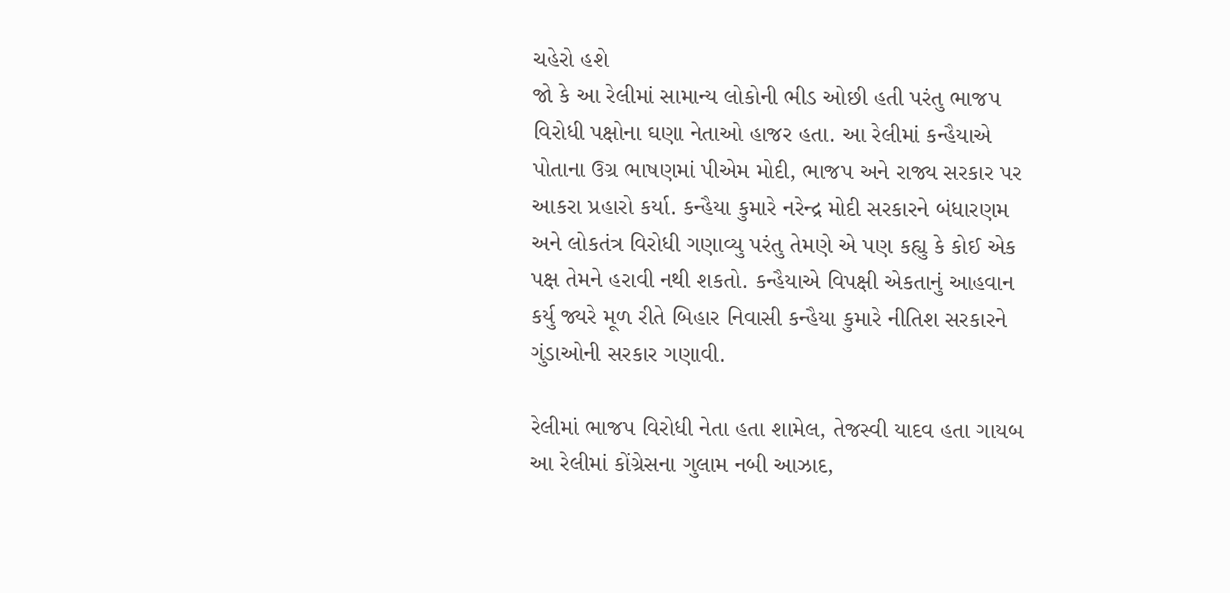ચહેરો હશે
જો કે આ રેલીમાં સામાન્ય લોકોની ભીડ ઓછી હતી પરંતુ ભાજપ વિરોધી પક્ષોના ઘણા નેતાઓ હાજર હતા. આ રેલીમાં કન્હૈયાએ પોતાના ઉગ્ર ભાષણમાં પીએમ મોદી, ભાજપ અને રાજ્ય સરકાર પર આકરા પ્રહારો કર્યા. કન્હૈયા કુમારે નરેન્દ્ર મોદી સરકારને બંધારણમ અને લોકતંત્ર વિરોધી ગણાવ્યુ પરંતુ તેમણે એ પણ કહ્યુ કે કોઈ એક પક્ષ તેમને હરાવી નથી શકતો. કન્હૈયાએ વિપક્ષી એકતાનું આહવાન કર્યુ જ્યરે મૂળ રીતે બિહાર નિવાસી કન્હૈયા કુમારે નીતિશ સરકારને ગુંડાઓની સરકાર ગણાવી.

રેલીમાં ભાજપ વિરોધી નેતા હતા શામેલ, તેજસ્વી યાદવ હતા ગાયબ
આ રેલીમાં કોંગ્રેસના ગુલામ નબી આઝાદ,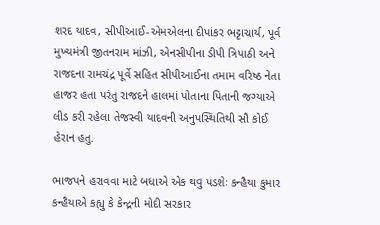શરદ યાદવ, સીપીઆઈ-એમએલના દીપાંકર ભટ્ટાચાર્ય, પૂર્વ મુખ્યમંત્રી જીતનરામ માંઝી, એનસીપીના ડીપી ત્રિપાઠી અને રાજદના રામચંદ્ર પૂર્વે સહિત સીપીઆઈના તમામ વરિષ્ઠ નેતા હાજર હતા પરંતુ રાજદને હાલમાં પોતાના પિતાની જગ્યાએ લીડ કરી રહેલા તેજસ્વી યાદવની અનુપસ્થિતિથી સૌ કોઈ હેરાન હતુ.

ભાજપને હરાવવા માટે બધાએ એક થવુ પડશેઃ કન્હૈયા કુમાર
કન્હૈયાએ કહ્યુ કે કેન્દ્રની મોદી સરકાર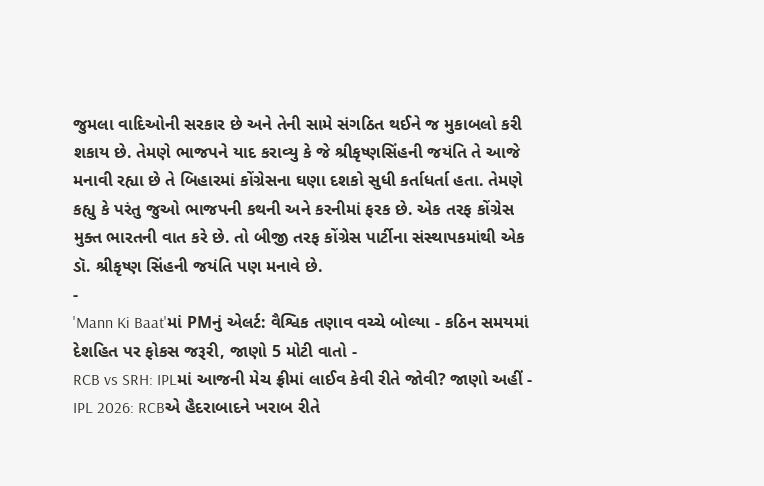જુમલા વાદિઓની સરકાર છે અને તેની સામે સંગઠિત થઈને જ મુકાબલો કરી શકાય છે. તેમણે ભાજપને યાદ કરાવ્યુ કે જે શ્રીકૃષ્ણસિંહની જયંતિ તે આજે મનાવી રહ્યા છે તે બિહારમાં કોંગ્રેસના ઘણા દશકો સુધી કર્તાધર્તા હતા. તેમણે કહ્યુ કે પરંતુ જુઓ ભાજપની કથની અને કરનીમાં ફરક છે. એક તરફ કોંગ્રેસ મુક્ત ભારતની વાત કરે છે. તો બીજી તરફ કોંગ્રેસ પાર્ટીના સંસ્થાપકમાંથી એક ડૉ. શ્રીકૃષ્ણ સિંહની જયંતિ પણ મનાવે છે.
-
'Mann Ki Baat'માં PMનું એલર્ટ: વૈશ્વિક તણાવ વચ્ચે બોલ્યા - કઠિન સમયમાં દેશહિત પર ફોકસ જરૂરી, જાણો 5 મોટી વાતો -
RCB vs SRH: IPLમાં આજની મેચ ફ્રીમાં લાઈવ કેવી રીતે જોવી? જાણો અહીં -
IPL 2026: RCBએ હૈદરાબાદને ખરાબ રીતે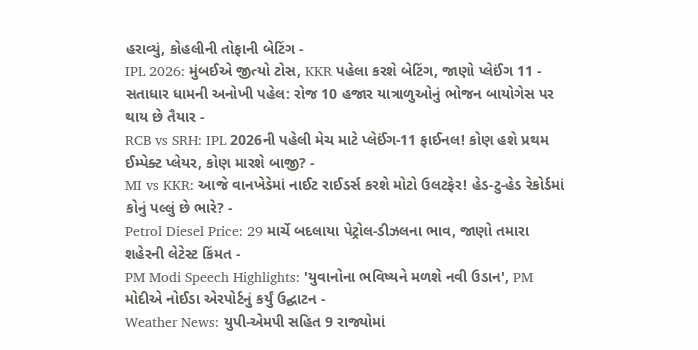હરાવ્યું, કોહલીની તોફાની બેટિંગ -
IPL 2026: મુંબઈએ જીત્યો ટોસ, KKR પહેલા કરશે બેટિંગ, જાણો પ્લેઈંગ 11 -
સતાધાર ધામની અનોખી પહેલ: રોજ 10 હજાર યાત્રાળુઓનું ભોજન બાયોગેસ પર થાય છે તૈયાર -
RCB vs SRH: IPL 2026ની પહેલી મેચ માટે પ્લેઈંગ-11 ફાઈનલ! કોણ હશે પ્રથમ ઈમ્પેક્ટ પ્લેયર, કોણ મારશે બાજી? -
MI vs KKR: આજે વાનખેડેમાં નાઈટ રાઈડર્સ કરશે મોટો ઉલટફેર! હેડ-ટુ-હેડ રેકોર્ડમાં કોનું પલ્લું છે ભારે? -
Petrol Diesel Price: 29 માર્ચે બદલાયા પેટ્રોલ-ડીઝલના ભાવ, જાણો તમારા શહેરની લેટેસ્ટ કિંમત -
PM Modi Speech Highlights: 'યુવાનોના ભવિષ્યને મળશે નવી ઉડાન', PM મોદીએ નોઈડા એરપોર્ટનું કર્યું ઉદ્ઘાટન -
Weather News: યુપી-એમપી સહિત 9 રાજ્યોમાં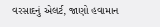વરસાદનું એલર્ટ, જાણો હવામાન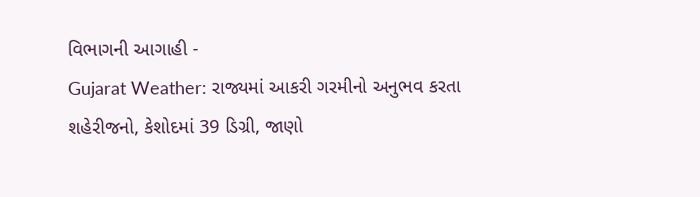વિભાગની આગાહી -
Gujarat Weather: રાજ્યમાં આકરી ગરમીનો અનુભવ કરતા શહેરીજનો, કેશોદમાં 39 ડિગ્રી, જાણો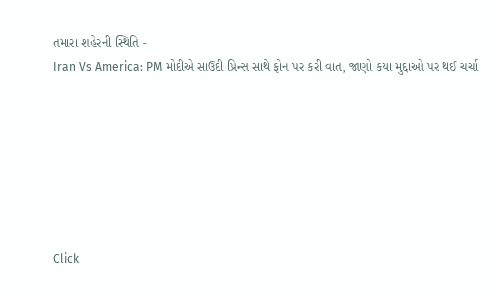તમારા શહેરની સ્થિતિ -
Iran Vs America: PM મોદીએ સાઉદી પ્રિન્સ સાથે ફોન પર કરી વાત, જાણો કયા મુદ્દાઓ પર થઈ ચર્ચા







Click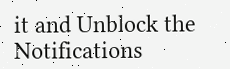it and Unblock the Notifications